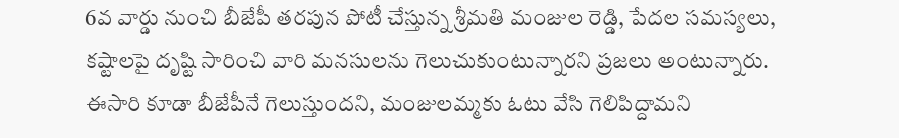6వ వార్డు నుంచి బీజేపీ తరపున పోటీ చేస్తున్న శ్రీమతి మంజుల రెడ్డి, పేదల సమస్యలు, కష్టాలపై దృష్టి సారించి వారి మనసులను గెలుచుకుంటున్నారని ప్రజలు అంటున్నారు. ఈసారి కూడా బీజేపీనే గెలుస్తుందని, మంజులమ్మకు ఓటు వేసి గెలిపిద్దామని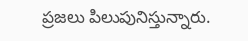ప్రజలు పిలుపునిస్తున్నారు.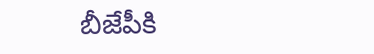బీజేపీకి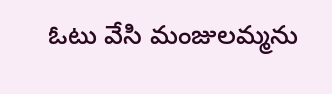ఓటు వేసి మంజులమ్మను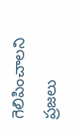గెలిపించాలని ప్రజలు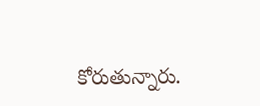కోరుతున్నారు.